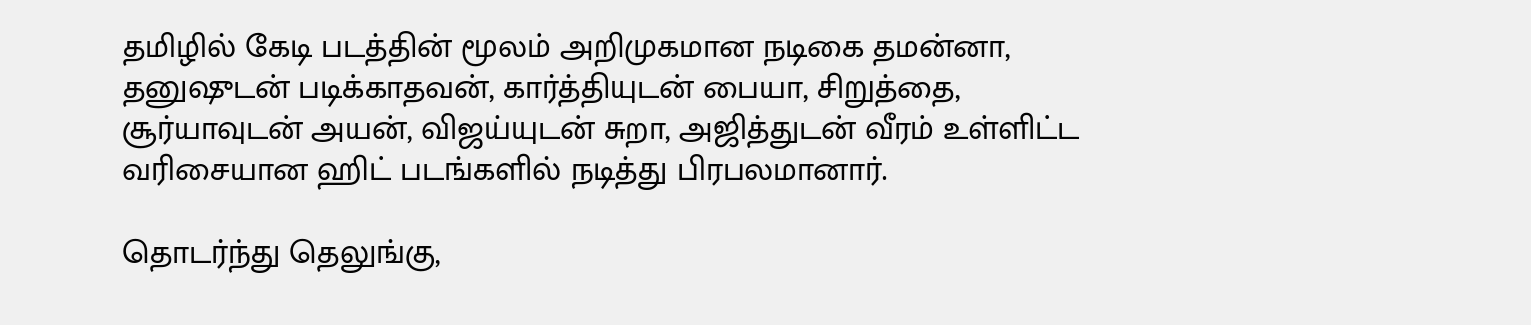தமிழில் கேடி படத்தின் மூலம் அறிமுகமான நடிகை தமன்னா, தனுஷுடன் படிக்காதவன், கார்த்தியுடன் பையா, சிறுத்தை, சூர்யாவுடன் அயன், விஜய்யுடன் சுறா, அஜித்துடன் வீரம் உள்ளிட்ட வரிசையான ஹிட் படங்களில் நடித்து பிரபலமானார்.

தொடர்ந்து தெலுங்கு,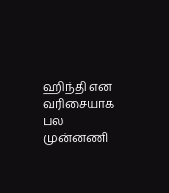ஹிந்தி என வரிசையாக பல முன்னணி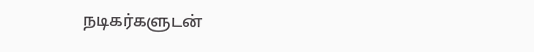நடிகர்களுடன்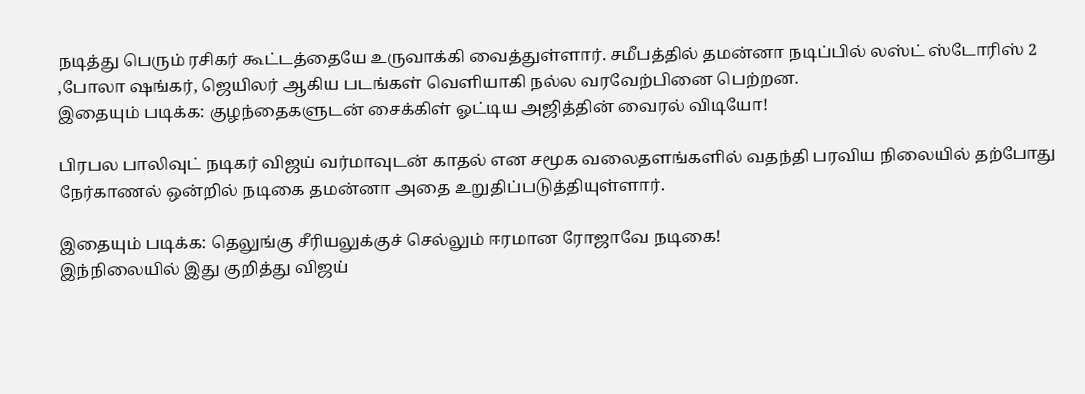நடித்து பெரும் ரசிகர் கூட்டத்தையே உருவாக்கி வைத்துள்ளார். சமீபத்தில் தமன்னா நடிப்பில் லஸ்ட் ஸ்டோரிஸ் 2 ,போலா ஷங்கர், ஜெயிலர் ஆகிய படங்கள் வெளியாகி நல்ல வரவேற்பினை பெற்றன.
இதையும் படிக்க: குழந்தைகளுடன் சைக்கிள் ஓட்டிய அஜித்தின் வைரல் விடியோ!

பிரபல பாலிவுட் நடிகர் விஜய் வர்மாவுடன் காதல் என சமூக வலைதளங்களில் வதந்தி பரவிய நிலையில் தற்போது நேர்காணல் ஒன்றில் நடிகை தமன்னா அதை உறுதிப்படுத்தியுள்ளார்.

இதையும் படிக்க: தெலுங்கு சீரியலுக்குச் செல்லும் ஈரமான ரோஜாவே நடிகை!
இந்நிலையில் இது குறித்து விஜய்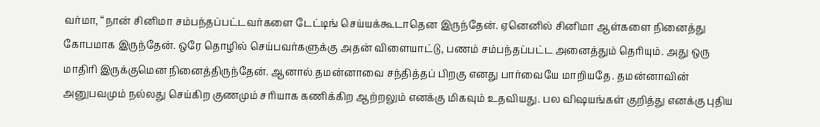வர்மா, “நான் சினிமா சம்பந்தப்பட்டவர்களை டேட்டிங் செய்யக்கூடாதென இருந்தேன். ஏனெனில் சினிமா ஆள்களை நினைத்து கோபமாக இருந்தேன். ஒரே தொழில் செய்பவர்களுக்கு அதன் விளையாட்டு, பணம் சம்பந்தப்பட்ட அனைத்தும் தெரியும். அது ஒரு மாதிரி இருக்குமென நினைத்திருந்தேன். ஆனால் தமன்னாவை சந்தித்தப் பிறகு எனது பார்வையே மாறியதே. தமன்னாவின் அனுபவமும் நல்லது செய்கிற குணமும் சரியாக கணிக்கிற ஆற்றலும் எனக்கு மிகவும் உதவியது. பல விஷயங்கள் குறித்து எனக்கு புதிய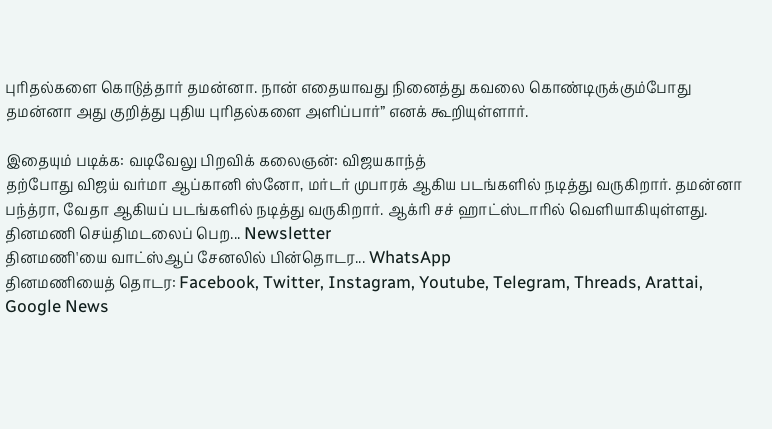புரிதல்களை கொடுத்தார் தமன்னா. நான் எதையாவது நினைத்து கவலை கொண்டிருக்கும்போது தமன்னா அது குறித்து புதிய புரிதல்களை அளிப்பார்” எனக் கூறியுள்ளார்.

இதையும் படிக்க: வடிவேலு பிறவிக் கலைஞன்: விஜயகாந்த்
தற்போது விஜய் வர்மா ஆப்கானி ஸ்னோ, மர்டர் முபாரக் ஆகிய படங்களில் நடித்து வருகிறார். தமன்னா பந்த்ரா, வேதா ஆகியப் படங்களில் நடித்து வருகிறார். ஆக்ரி சச் ஹாட்ஸ்டாரில் வெளியாகியுள்ளது.
தினமணி செய்திமடலைப் பெற... Newsletter
தினமணி'யை வாட்ஸ்ஆப் சேனலில் பின்தொடர... WhatsApp
தினமணியைத் தொடர: Facebook, Twitter, Instagram, Youtube, Telegram, Threads, Arattai, Google News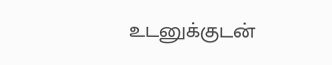உடனுக்குடன்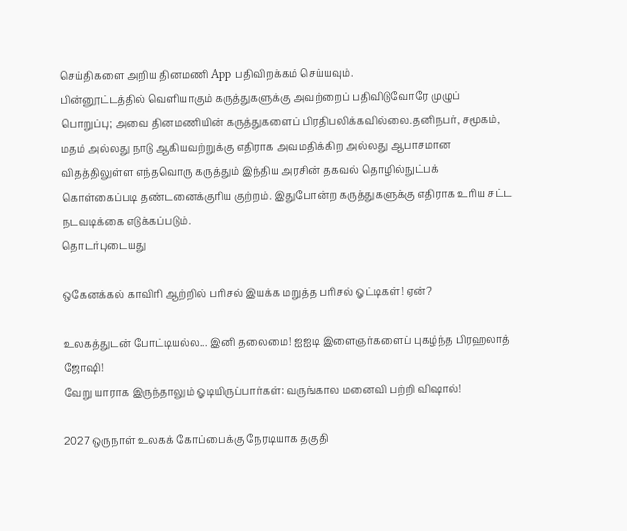செய்திகளை அறிய தினமணி App பதிவிறக்கம் செய்யவும்.
பின்னூட்டத்தில் வெளியாகும் கருத்துகளுக்கு அவற்றைப் பதிவிடுவோரே முழுப் பொறுப்பு; அவை தினமணியின் கருத்துகளைப் பிரதிபலிக்கவில்லை.தனிநபர், சமூகம், மதம் அல்லது நாடு ஆகியவற்றுக்கு எதிராக அவமதிக்கிற அல்லது ஆபாசமான விதத்திலுள்ள எந்தவொரு கருத்தும் இந்திய அரசின் தகவல் தொழில்நுட்பக் கொள்கைப்படி தண்டனைக்குரிய குற்றம். இதுபோன்ற கருத்துகளுக்கு எதிராக உரிய சட்ட நடவடிக்கை எடுக்கப்படும்.
தொடர்புடையது

ஒகேனக்கல் காவிரி ஆற்றில் பரிசல் இயக்க மறுத்த பரிசல் ஓட்டிகள்! ஏன்?

உலகத்துடன் போட்டியல்ல... இனி தலைமை! ஐஐடி இளைஞர்களைப் புகழ்ந்த பிரஹலாத் ஜோஷி!
வேறு யாராக இருந்தாலும் ஓடியிருப்பார்கள்: வருங்கால மனைவி பற்றி விஷால்!

2027 ஒருநாள் உலகக் கோப்பைக்கு நேரடியாக தகுதி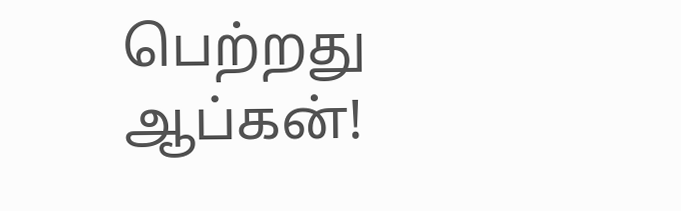பெற்றது ஆப்கன்!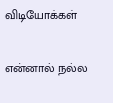விடியோக்கள்

என்னால் நல்ல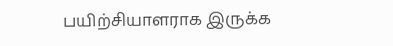பயிற்சியாளராக இருக்க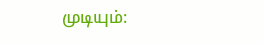முடியும்: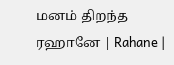மனம் திறந்த ரஹானே | Rahane |